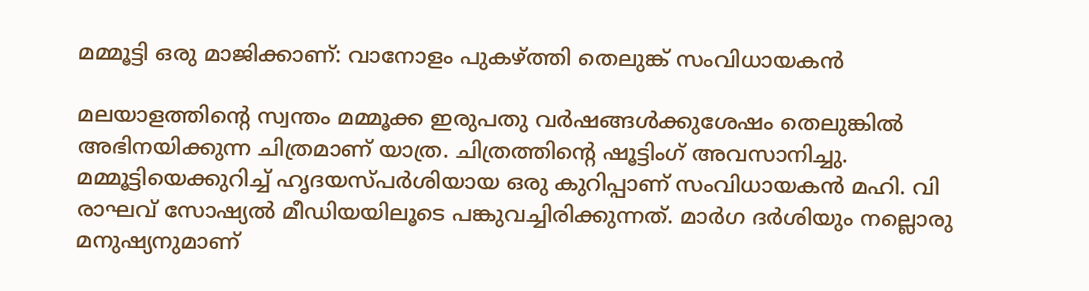മമ്മൂട്ടി ഒരു മാജിക്കാണ്: വാനോളം പുകഴ്ത്തി തെലുങ്ക് സംവിധായകൻ

മലയാളത്തിന്‍റെ സ്വന്തം മമ്മൂക്ക ഇരുപതു വർഷങ്ങൾക്കുശേഷം തെലുങ്കിൽ അഭിനയിക്കുന്ന ചിത്രമാണ് യാത്ര. ചിത്രത്തിന്‍റെ ഷൂട്ടിംഗ് അവസാനിച്ചു. മമ്മൂട്ടിയെക്കുറിച്ച് ഹൃദയസ്പർശിയായ ഒരു കുറിപ്പാണ് സംവിധായകൻ മഹി. വി രാഘവ് സോഷ്യൽ മീഡിയയിലൂടെ പങ്കുവച്ചിരിക്കുന്നത്. മാർഗ ദർശിയും നല്ലൊരു മനുഷ്യനുമാണ്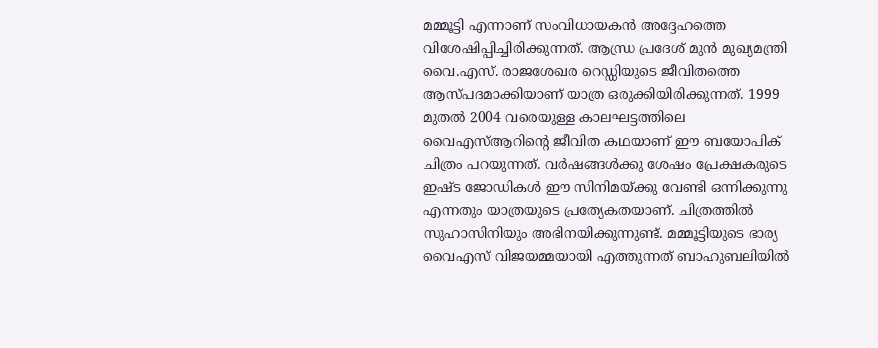മമ്മൂട്ടി എന്നാണ് സംവിധായകൻ അദ്ദേഹത്തെ വിശേഷിപ്പിച്ചിരിക്കുന്നത്. ആന്ധ്ര പ്രദേശ് മുൻ മുഖ്യമന്ത്രി വൈ.എസ്. രാജശേഖര റെഡ്ഡിയുടെ ജീവിതത്തെ ആസ്പദമാക്കിയാണ് യാത്ര ഒരുക്കിയിരിക്കുന്നത്. 1999 മുതൽ 2004 വരെയുള്ള കാലഘട്ടത്തിലെ വൈഎസ്ആറിന്‍റെ ജീവിത കഥയാണ് ഈ ബയോപിക് ചിത്രം പറയുന്നത്. വർഷങ്ങൾക്കു ശേഷം പ്രേക്ഷകരുടെ ഇഷ്ട ജോഡികൾ ഈ സിനിമയ്ക്കു വേണ്ടി ഒന്നിക്കുന്നു എന്നതും യാത്രയുടെ പ്രത്യേകതയാണ്. ചിത്രത്തിൽ സുഹാസിനിയും അഭിനയിക്കുന്നുണ്ട്. മമ്മൂട്ടിയുടെ ഭാര്യ വൈഎസ് വിജയമ്മയായി എത്തുന്നത് ബാഹുബലിയിൽ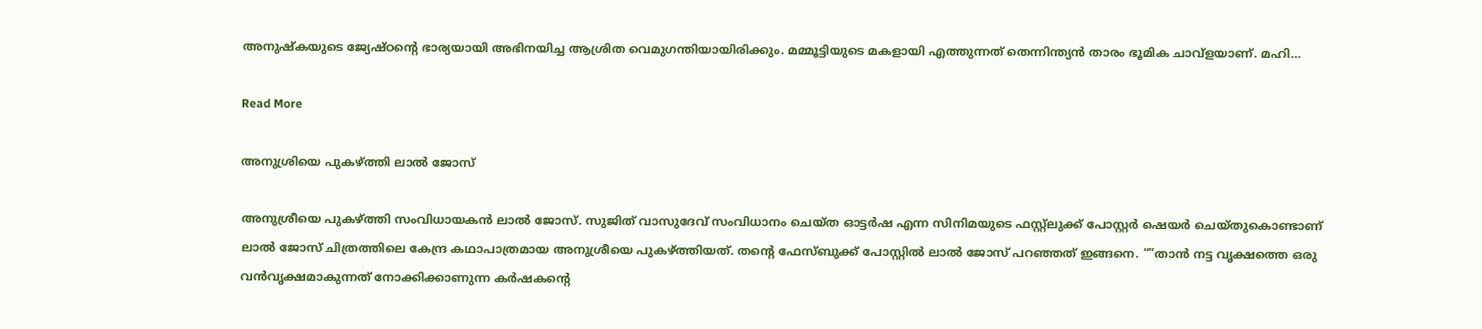അനുഷ്കയുടെ ജ്യേഷ്ഠന്‍റെ ഭാര്യയായി അഭിനയിച്ച ആശ്രിത വെമുഗന്തിയായിരിക്കും. മമ്മൂട്ടിയുടെ മകളായി എത്തുന്നത് തെന്നിന്ത്യൻ താരം ഭൂമിക ചാവ്ളയാണ്. മഹി…

Read More

അനുശ്രിയെ പുകഴ്ത്തി ലാൽ ജോസ്

അനുശ്രീയെ പുകഴ്ത്തി സംവിധായകൻ ലാൽ ജോസ്. സുജിത് വാസുദേവ് സംവിധാനം ചെയ്ത ഓട്ടർഷ എന്ന സിനിമയുടെ ഫസ്റ്റ്‌ലുക്ക് പോസ്റ്റർ ഷെയർ ചെയ്തുകൊണ്ടാണ് ലാൽ ജോസ് ചിത്രത്തിലെ കേന്ദ്ര കഥാപാത്രമായ അനുശ്രീയെ പുകഴ്ത്തിയത്. തന്‍റെ ഫേസ്ബുക്ക് പോസ്റ്റിൽ ലാൽ ജോസ് പറഞ്ഞത് ഇങ്ങനെ. “”താൻ നട്ട വൃക്ഷത്തെ ഒരു വൻവൃക്ഷമാകുന്നത് നോക്കിക്കാണുന്ന കർഷകന്‍റെ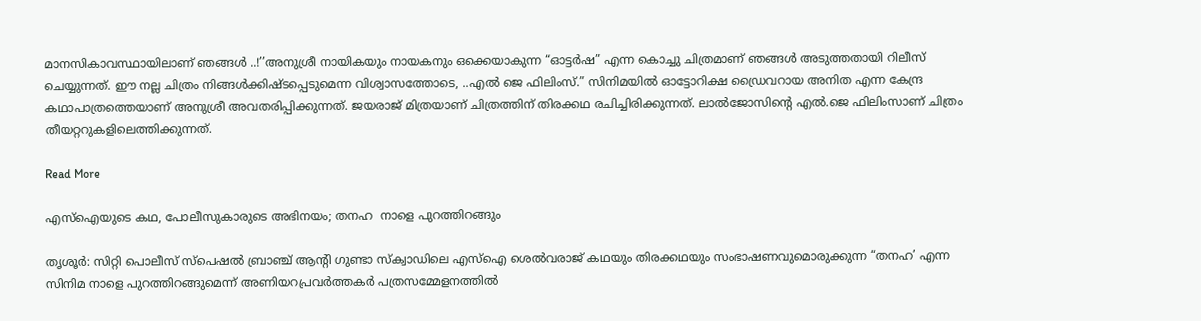മാനസികാവസ്ഥായിലാണ് ഞങ്ങൾ ..!’’അനുശ്രീ നായികയും നായകനും ഒക്കെയാകുന്ന “ഓട്ടർഷ” എന്ന കൊച്ചു ചിത്രമാണ് ഞങ്ങൾ അടുത്തതായി റിലീസ് ചെയ്യുന്നത്. ഈ നല്ല ചിത്രം നിങ്ങൾക്കിഷ്‌‌ടപ്പെടുമെന്ന വിശ്വാസത്തോടെ, ..എൽ ജെ ഫിലിംസ്.” സിനിമയിൽ ഓട്ടോറിക്ഷ ഡ്രൈവറായ അനിത എന്ന കേന്ദ്ര കഥാപാത്രത്തെയാണ് അനുശ്രീ അവതരിപ്പിക്കുന്നത്. ജയരാജ് മിത്രയാണ് ചിത്രത്തിന് തിരക്കഥ രചിച്ചിരിക്കുന്നത്. ലാൽജോസിന്‍റെ എൽ.ജെ ഫിലിംസാണ് ചിത്രം തീയറ്ററുകളിലെത്തിക്കുന്നത്.

Read More

എസ്ഐയുടെ കഥ, പോലീസുകാരുടെ അഭിനയം; തനഹ  നാളെ പുറത്തിറങ്ങും

തൃശൂർ: സിറ്റി പൊലീസ് സ്പെഷൽ ബ്രാഞ്ച് ആന്‍റി ഗുണ്ടാ സ്ക്വാഡിലെ എസ്ഐ ശെൽവരാജ് കഥയും തിരക്കഥയും സംഭാഷണവുമൊരുക്കുന്ന “തനഹ’ എന്ന സിനിമ നാളെ പുറത്തിറങ്ങുമെന്ന് അണിയറപ്രവർത്തകർ പത്രസമ്മേളനത്തിൽ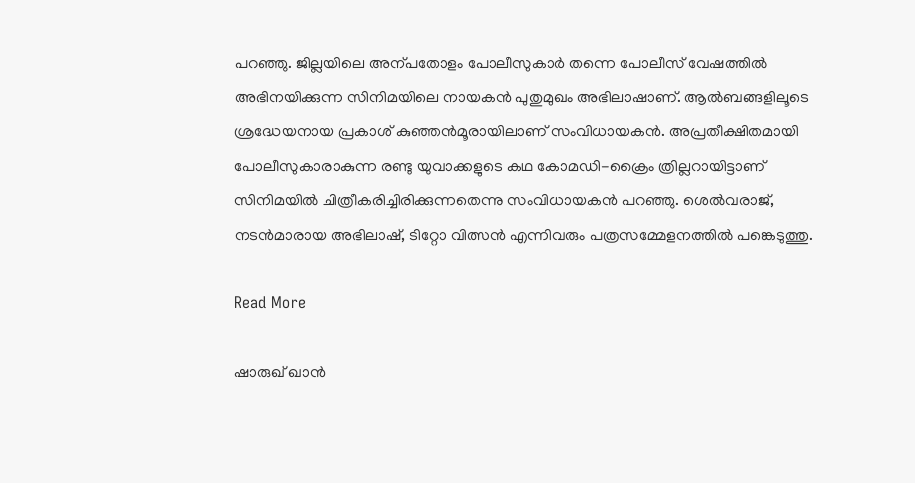പറഞ്ഞു. ജില്ലയിലെ അന്പതോളം പോലീസുകാർ തന്നെ പോലീസ് വേഷത്തിൽ അഭിനയിക്കുന്ന സിനിമയിലെ നായകൻ പുതുമുഖം അഭിലാഷാണ്. ആൽബങ്ങളിലൂടെ ശ്രദ്ധേയനായ പ്രകാശ് കുഞ്ഞൻമൂരായിലാണ് സംവിധായകൻ. അപ്രതീക്ഷിതമായി പോലീസുകാരാകുന്ന രണ്ടു യുവാക്കളുടെ കഥ കോമഡി-ക്രൈം ത്രില്ലറായിട്ടാണ് സിനിമയിൽ ചിത്രീകരിച്ചിരിക്കുന്നതെന്നു സംവിധായകൻ പറഞ്ഞു. ശെൽവരാജ്, നടൻമാരായ അഭിലാഷ്, ടിറ്റോ വിത്സൻ എന്നിവരും പത്രസമ്മേളനത്തിൽ പങ്കെടുത്തു.

Read More

ഷാരുഖ് ഖാൻ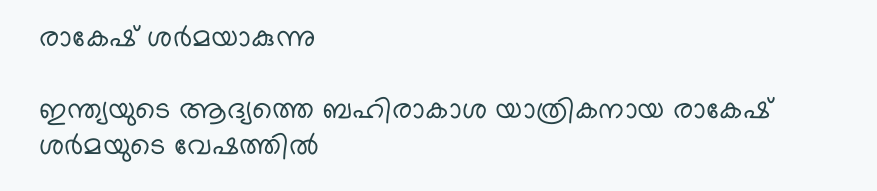രാകേഷ് ശർമയാകുന്നു

ഇന്ത്യയുടെ ആദ്യത്തെ ബഹിരാകാശ യാത്രികനായ രാകേഷ് ശര്‍മയുടെ വേഷത്തിൽ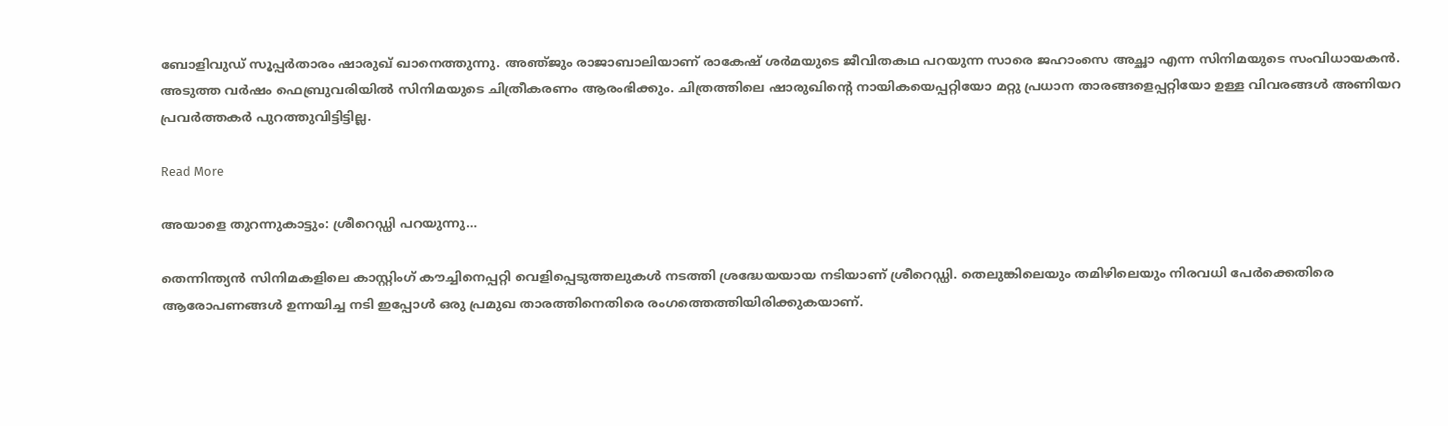ബോളിവുഡ് സൂപ്പർതാരം ഷാരുഖ് ഖാനെത്തുന്നു. അഞ്‌ജും രാജാബാലിയാണ് രാകേഷ് ശർമയുടെ ജീവിതകഥ പറയുന്ന സാരെ ജഹാംസെ അച്ഛാ എന്ന സിനിമയുടെ സംവിധായകൻ. അടുത്ത വർഷം ഫെബ്രുവരിയിൽ സിനിമയുടെ ചിത്രീകരണം ആരംഭിക്കും. ചിത്രത്തിലെ ഷാരുഖിന്‍റെ നായികയെപ്പറ്റിയോ മറ്റു പ്രധാന താരങ്ങളെപ്പറ്റിയോ ഉള്ള വിവരങ്ങൾ അണിയറ പ്രവർത്തകർ പുറത്തുവിട്ടിട്ടില്ല.

Read More

അയാളെ തുറന്നുകാട്ടും: ശ്രീറെഡ്ഡി പറയുന്നു…

തെന്നിന്ത്യൻ സിനിമകളിലെ കാസ്റ്റിംഗ് കൗച്ചിനെപ്പറ്റി വെളിപ്പെടുത്തലുകൾ നടത്തി ശ്രദ്ധേയയായ നടിയാണ് ശ്രീറെഡ്ഡി. തെലുങ്കിലെയും തമിഴിലെയും നിരവധി പേർക്കെതിരെ ആരോപണങ്ങൾ ഉന്നയിച്ച നടി ഇപ്പോൾ ഒരു പ്രമുഖ താരത്തിനെതിരെ രംഗത്തെത്തിയിരിക്കുകയാണ്.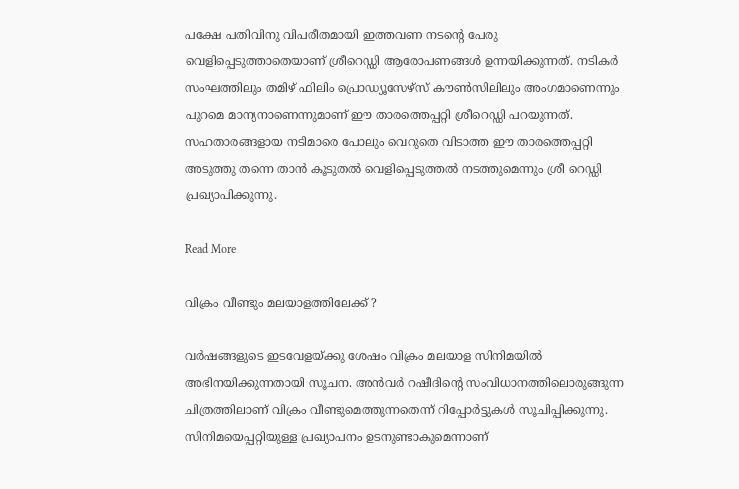പക്ഷേ പതിവിനു വിപരീതമായി ഇത്തവണ നടന്‍റെ പേരു വെളിപ്പെടുത്താതെയാണ് ശ്രീറെഡ്ഡി ആരോപണങ്ങൾ ഉന്നയിക്കുന്നത്. നടികര്‍ സംഘത്തിലും തമിഴ് ഫിലിം പ്രൊഡ്യൂസേഴ്സ് കൗണ്‍സിലിലും അംഗമാണെന്നും പുറമെ മാന്യനാണെന്നുമാണ് ഈ താരത്തെപ്പറ്റി ശ്രീറെഡ്ഡി പറയുന്നത്. സഹതാരങ്ങളായ നടിമാരെ പോലും വെറുതെ വിടാത്ത ഈ താരത്തെപ്പറ്റി അടുത്തു തന്നെ താൻ കൂടുതൽ വെളിപ്പെടുത്തൽ നടത്തുമെന്നും ശ്രീ റെഡ്ഡി പ്രഖ്യാപിക്കുന്നു.

Read More

വിക്രം വീണ്ടും മലയാളത്തിലേക്ക് ?

വർഷങ്ങളുടെ ഇടവേളയ്ക്കു ശേഷം വിക്രം മലയാള സിനിമയിൽ അഭിനയിക്കുന്നതായി സൂചന. അൻവർ റഷീദിന്‍റെ സംവിധാനത്തിലൊരുങ്ങുന്ന ചിത്രത്തിലാണ് വിക്രം വീണ്ടുമെത്തുന്നതെന്ന് റിപ്പോർട്ടുകൾ സൂചിപ്പിക്കുന്നു. സിനിമയെപ്പറ്റിയുള്ള പ്രഖ്യാപനം ഉടനുണ്ടാകുമെന്നാണ്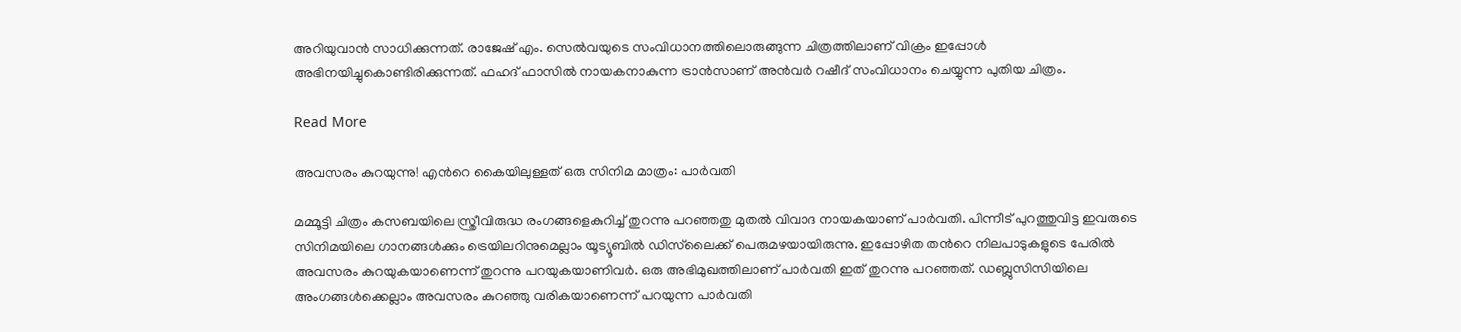അറിയുവാൻ സാധിക്കുന്നത്. രാജേഷ് എം. സെൽവയുടെ സംവിധാനത്തിലൊരുങ്ങുന്ന ചിത്രത്തിലാണ് വിക്രം ഇപ്പോൾ അഭിനയിച്ചുകൊണ്ടിരിക്കുന്നത്. ഫഹദ് ഫാസിൽ നായകനാകുന്ന ട്രാൻസാണ് അൻവർ റഷീദ് സംവിധാനം ചെയ്യുന്ന പുതിയ ചിത്രം.

Read More

അവസരം കുറയുന്നു! എന്‍റെ കൈയിലുള്ളത് ഒരു സിനിമ മാത്രം: പാർവതി

മമ്മൂട്ടി ചിത്രം കസബയിലെ സ്ത്രീവിരുദ്ധ രംഗങ്ങളെകുറിച്ച് തുറന്നു പറഞ്ഞതു മുതൽ വിവാദ നായകയാണ് പാർവതി. പിന്നീട് പുറത്തുവിട്ട ഇവരുടെ സിനിമയിലെ ഗാനങ്ങൾക്കും ട്രെയിലറിനുമെല്ലാം യൂട്യൂബിൽ ഡിസ്‌ലൈക്ക് പെരുമഴയായിരുന്നു. ഇപ്പോഴിത തന്‍റെ നിലപാടുകളുടെ പേരിൽ അവസരം കുറയുകയാണെന്ന് തുറന്നു പറയുകയാണിവർ. ഒരു അഭിമുഖത്തിലാണ് പാർവതി ഇത് തുറന്നു പറഞ്ഞത്. ഡബ്ലുസിസിയിലെ അംഗങ്ങൾക്കെല്ലാം അവസരം കുറഞ്ഞു വരികയാണെന്ന് പറയുന്ന പാർവതി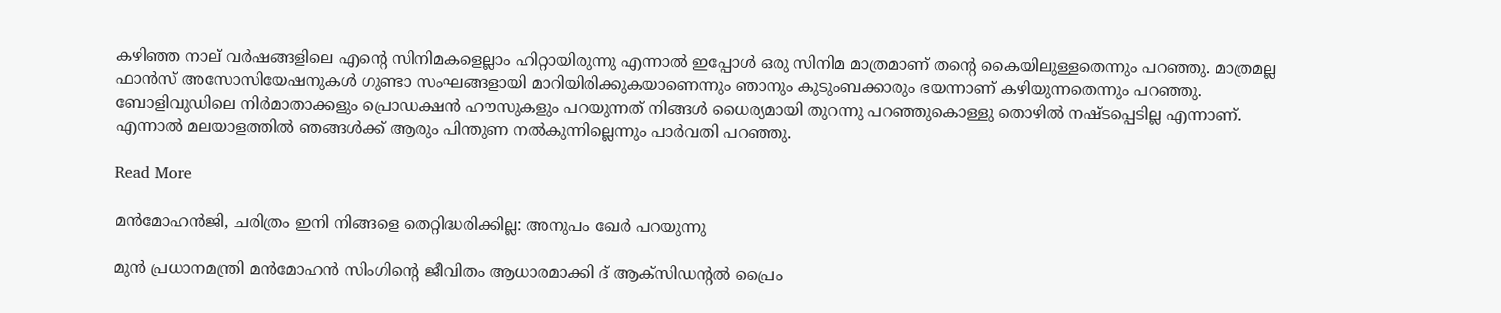കഴിഞ്ഞ നാല് വർഷങ്ങളിലെ എന്‍റെ സിനിമകളെല്ലാം ഹിറ്റായിരുന്നു എന്നാൽ ഇപ്പോൾ ഒരു സിനിമ മാത്രമാണ് തന്‍റെ കൈയിലുള്ളതെന്നും പറഞ്ഞു. മാത്രമല്ല ഫാൻസ് അസോസിയേഷനുകൾ ഗുണ്ടാ സംഘങ്ങളായി മാറിയിരിക്കുകയാണെന്നും ഞാനും കുടുംബക്കാരും ഭയന്നാണ് കഴിയുന്നതെന്നും പറഞ്ഞു. ബോളിവുഡിലെ നിർമാതാക്കളും പ്രൊഡക്ഷൻ ഹൗസുകളും പറയുന്നത് നിങ്ങൾ ധൈര്യമായി തുറന്നു പറഞ്ഞുകൊള്ളു തൊഴിൽ നഷ്ടപ്പെടില്ല എന്നാണ്. എന്നാൽ മലയാളത്തിൽ ഞങ്ങൾക്ക് ആരും പിന്തുണ നൽകുന്നില്ലെന്നും പാർവതി പറഞ്ഞു.

Read More

മൻമോഹൻജി, ചരിത്രം ഇനി നിങ്ങളെ തെറ്റിദ്ധരിക്കില്ല: അനുപം ഖേർ പറയുന്നു

മുൻ പ്രധാനമന്ത്രി മൻമോഹൻ സിംഗിന്‍റെ ജീവിതം ആധാരമാക്കി ദ് ആക്സിഡന്‍റൽ പ്രൈം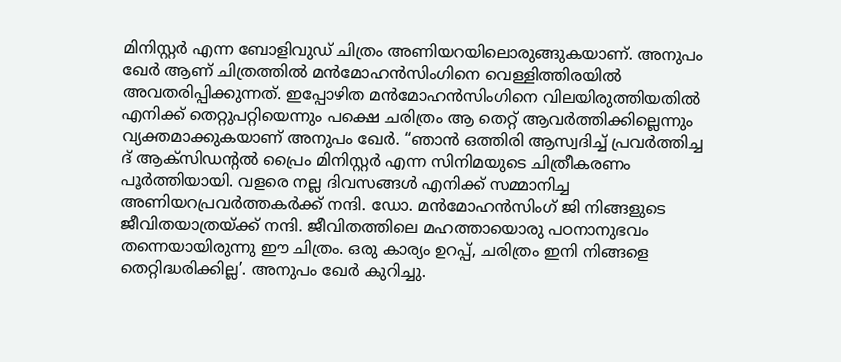മിനിസ്റ്റർ എന്ന ബോളിവുഡ് ചിത്രം അണിയറയിലൊരുങ്ങുകയാണ്. അനുപം ഖേർ ആണ് ചിത്രത്തിൽ മൻമോഹൻസിംഗിനെ വെള്ളിത്തിരയിൽ അവതരിപ്പിക്കുന്നത്. ഇപ്പോഴിത മൻമോഹൻസിംഗിനെ വിലയിരുത്തിയതിൽ എനിക്ക് തെറ്റുപറ്റിയെന്നും പക്ഷെ ചരിത്രം ആ തെറ്റ് ആവർത്തിക്കില്ലെന്നും വ്യക്തമാക്കുകയാണ് അനുപം ഖേർ. “ഞാൻ ഒത്തിരി ആസ്വദിച്ച് പ്രവർത്തിച്ച ദ് ആക്സിഡന്‍റൽ പ്രൈം മിനിസ്റ്റർ എന്ന സിനിമയുടെ ചിത്രീകരണം പൂർത്തിയായി. വളരെ നല്ല ദിവസങ്ങൾ എനിക്ക് സമ്മാനിച്ച അണിയറപ്രവർത്തകർക്ക് നന്ദി. ഡോ. മൻമോഹൻസിംഗ് ജി നിങ്ങളുടെ ജീവിതയാത്രയ്ക്ക് നന്ദി. ജീവിതത്തിലെ മഹത്തായൊരു പഠനാനുഭവം തന്നെയായിരുന്നു ഈ ചിത്രം. ഒരു കാര്യം ഉറപ്പ്, ചരിത്രം ഇനി നിങ്ങളെ തെറ്റിദ്ധരിക്കില്ല’. അനുപം ഖേർ കുറിച്ചു.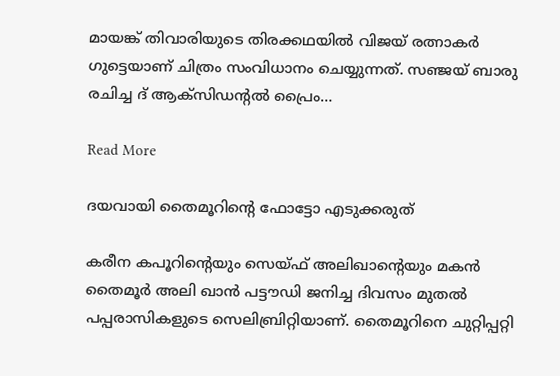മായങ്ക് തിവാരിയുടെ തിരക്കഥയിൽ വിജയ് രത്നാകർ ഗുട്ടെയാണ് ചിത്രം സംവിധാനം ചെയ്യുന്നത്. സഞ്ജയ് ബാരു രചിച്ച ദ് ആക്സിഡന്‍റൽ പ്രൈം…

Read More

ദയവായി തൈമൂറിന്‍റെ ഫോട്ടോ എടുക്കരുത്

കരീന കപൂറിന്‍റെയും സെയ്ഫ് അലിഖാന്‍റെയും മകൻ തൈമൂർ അലി ഖാൻ പട്ടൗഡി ജനിച്ച ദിവസം മുതൽ പപ്പരാസികളുടെ സെലിബ്രിറ്റിയാണ്. തൈമൂറിനെ ചുറ്റിപ്പറ്റി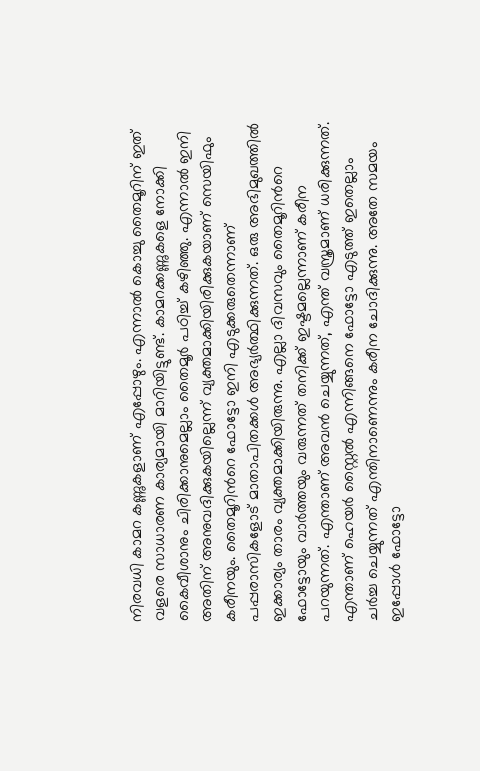നിരവധി കാമറ കണ്ണുകളാണ് എപ്പോഴും. എന്നാൽ കൊച്ചു തൈമൂറിന് ഇത് വളരെ സാധാരണ കാര്യമായി മാറിയിട്ടുണ്ട്. കാമറക്കണ്ണുകളെ നോക്കി കൈവീശാനും ചിരിക്കാനുമെല്ലാം തൈമൂർ പഠിച്ച് കഴിഞ്ഞു. എന്നാൽ ഇനി അതിന് അനുവദിക്കുകയില്ലെന്ന് വ്യക്തമാക്കിയിരിക്കുകയാണ് സെയിഫും കരീനയും. തൈമൂറിന്‍റെ ഫോട്ടോ ഇനി എടുക്കരുതെന്നാണ് പപ്പരാസികളോട് മാതാപിതക്കൾ അഭ്യർത്ഥിക്കുന്നത്. ഒരു അഭിമുഖത്തിൽ ഇക്കാര്യം താരം വ്യക്തമാക്കിയിരുന്നു. എല്ലാ ദിവസവും തൈമൂറിന്‍റെ ഫോട്ടോയും വാർത്തയും വരുന്നത് തനിക്ക് ഇഷ്ടമല്ലെന്നാണ് കരീന പറയുന്നത്. എന്താണ് അവൻ ചെയ്യുന്നത്, എന്ത് വസ്ത്രമാണ് ധരിക്കുന്നത്. എന്താണ് ഹെയർ സ്റ്റൈൽ എന്നിങ്ങനെ ഫോട്ടോ എടുത്ത് ഇതെല്ലാം ചർച്ച ചെയ്യുന്നത് എന്തിനാണെന്നും കരീന ചോദിക്കുന്നു. അതേ സമയം ഇപ്പോൾ ഫോട്ടോ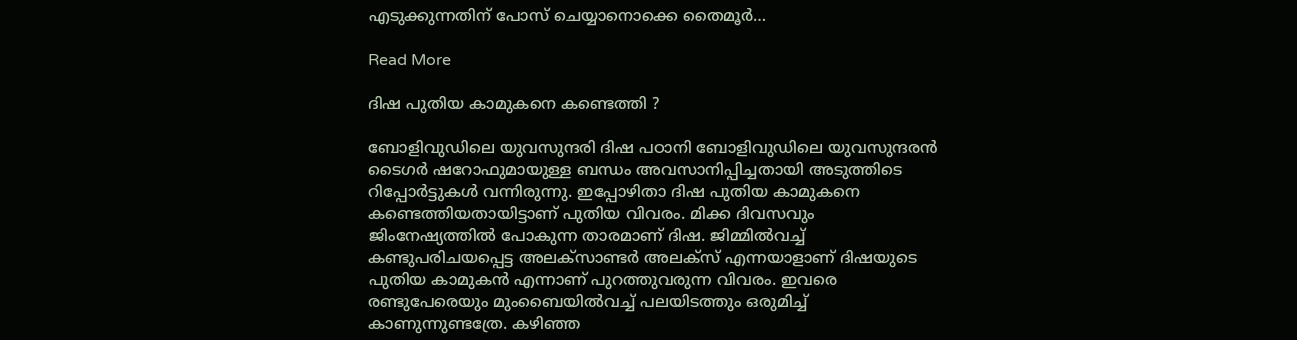എടുക്കുന്നതിന് പോസ് ചെയ്യാനൊക്കെ തൈമൂർ…

Read More

ദിഷ പുതിയ കാമുകനെ കണ്ടെത്തി ?

ബോളിവുഡിലെ യുവസുന്ദരി ദിഷ പഠാനി ബോളിവുഡിലെ യുവസുന്ദരൻ ടൈഗർ ഷറോഫുമായുള്ള ബന്ധം അവസാനിപ്പിച്ചതായി അടുത്തിടെ റിപ്പോർട്ടുകൾ വന്നിരുന്നു. ഇപ്പോഴിതാ ദിഷ പുതിയ കാമുകനെ കണ്ടെത്തിയതായിട്ടാണ് പുതിയ വിവരം. മിക്ക ദിവസവും ജിംനേഷ്യത്തിൽ പോകുന്ന താരമാണ് ദിഷ. ജിമ്മിൽവച്ച് കണ്ടുപരിചയപ്പെട്ട അലക്സാണ്ടർ അലക്സ് എന്നയാളാണ് ദിഷയുടെ പുതിയ കാമുകൻ എന്നാണ് പുറത്തുവരുന്ന വിവരം. ഇവരെ രണ്ടുപേരെയും മുംബൈയിൽവച്ച് പലയിടത്തും ഒരുമിച്ച് കാണുന്നുണ്ടത്രേ. കഴിഞ്ഞ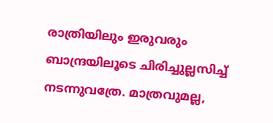രാത്രിയിലും ഇരുവരും ബാന്ദ്രയിലൂടെ ചിരിച്ചുല്ലസിച്ച് നടന്നുവത്രേ. മാത്രവുമല്ല,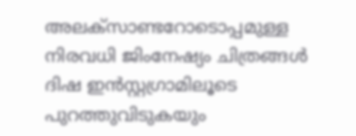അലക്സാണ്ടറോടൊപ്പമുള്ള നിരവധി ജിംനേഷ്യം ചിത്രങ്ങൾ ദിഷ ഇൻസ്റ്റഗ്രാമിലൂടെ പുറത്തുവിടുകയും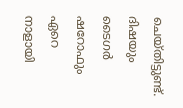ചെയ്തിട്ടുണ്ട്. ദിഷയും ടൈഗർ ഷറോഫും ഏറെ നാളായി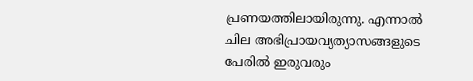പ്രണയത്തിലായിരുന്നു. എന്നാൽ ചില അഭിപ്രായവ്യത്യാസങ്ങളുടെ പേരിൽ ഇരുവരും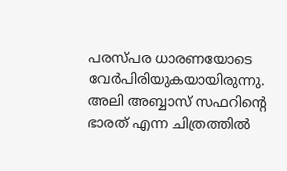പരസ്പര ധാരണയോടെ വേർപിരിയുകയായിരുന്നു. അലി അബ്ബാസ് സഫറിന്‍റെ ഭാരത് എന്ന ചിത്രത്തിൽ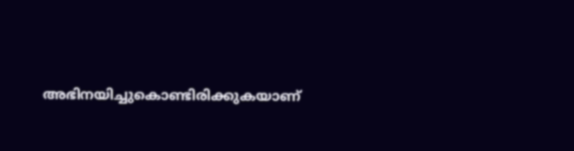അഭിനയിച്ചുകൊണ്ടിരിക്കുകയാണ്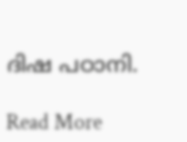ദിഷ പഠാനി.

Read More